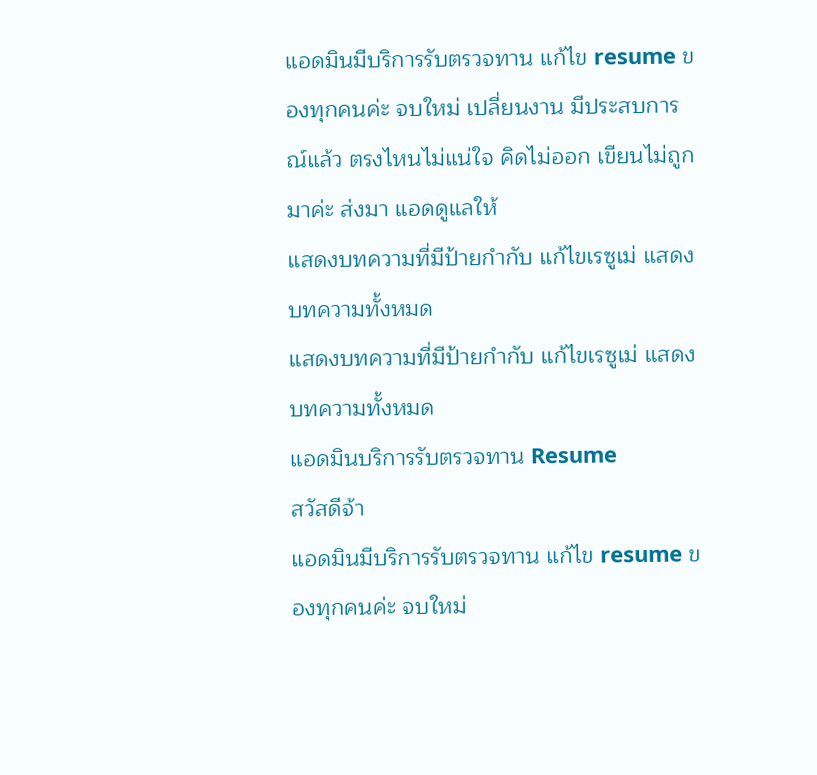แอดมินมีบริการรับตรวจทาน แก้ไข resume ของทุกคนค่ะ จบใหม่ เปลี่ยนงาน มีประสบการณ์แล้ว ตรงไหนไม่แน่ใจ คิดไม่ออก เขียนไม่ถูก มาค่ะ ส่งมา แอดดูแลให้
แสดงบทความที่มีป้ายกำกับ แก้ไขเรซูเม่ แสดงบทความทั้งหมด
แสดงบทความที่มีป้ายกำกับ แก้ไขเรซูเม่ แสดงบทความทั้งหมด
แอดมินบริการรับตรวจทาน Resume
สวัสดีจ้า
แอดมินมีบริการรับตรวจทาน แก้ไข resume ของทุกคนค่ะ จบใหม่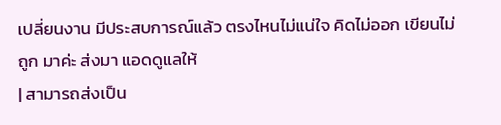เปลี่ยนงาน มีประสบการณ์แล้ว ตรงไหนไม่แน่ใจ คิดไม่ออก เขียนไม่ถูก มาค่ะ ส่งมา แอดดูแลให้
| สามารถส่งเป็น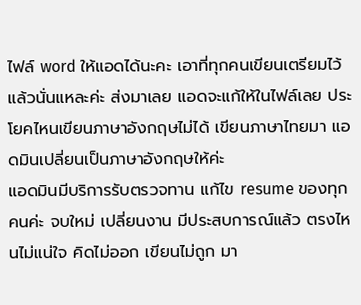ไฟล์ word ให้แอดได้นะคะ เอาที่ทุกคนเขียนเตรียมไว้แล้วนั่นแหละค่ะ ส่งมาเลย แอดจะแก้ให้ในไฟล์เลย ประโยคไหนเขียนภาษาอังกฤษไม่ได้ เขียนภาษาไทยมา แอดมินเปลี่ยนเป็นภาษาอังกฤษให้ค่ะ
แอดมินมีบริการรับตรวจทาน แก้ไข resume ของทุกคนค่ะ จบใหม่ เปลี่ยนงาน มีประสบการณ์แล้ว ตรงไหนไม่แน่ใจ คิดไม่ออก เขียนไม่ถูก มา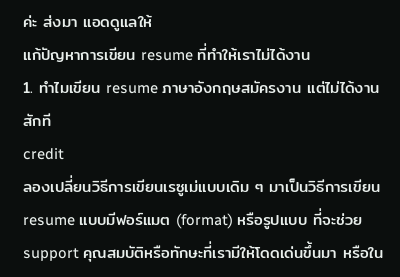ค่ะ ส่งมา แอดดูแลให้
แก้ปัญหาการเขียน resume ที่ทำให้เราไม่ได้งาน
1. ทำไมเขียน resume ภาษาอังกฤษสมัครงาน แต่ไม่ได้งานสักที
credit
ลองเปลี่ยนวิธีการเขียนเรซูเม่แบบเดิม ๆ มาเป็นวิธีการเขียน resume แบบมีฟอร์แมต (format) หรือรูปแบบ ที่จะช่วย support คุณสมบัติหรือทักษะที่เรามีให้โดดเด่นขึ้นมา หรือใน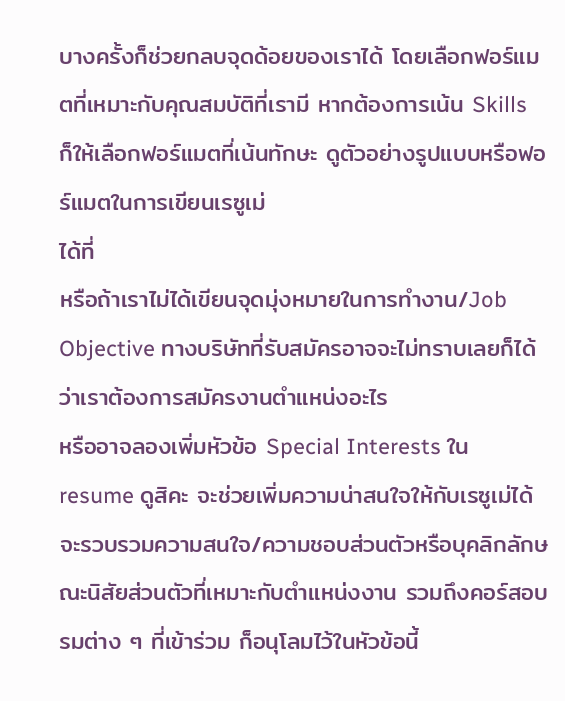บางครั้งก็ช่วยกลบจุดด้อยของเราได้ โดยเลือกฟอร์แมตที่เหมาะกับคุณสมบัติที่เรามี หากต้องการเน้น Skills ก็ให้เลือกฟอร์แมตที่เน้นทักษะ ดูตัวอย่างรูปแบบหรือฟอร์แมตในการเขียนเรซูเม่
ได้ที่
หรือถ้าเราไม่ได้เขียนจุดมุ่งหมายในการทำงาน/Job Objective ทางบริษัทที่รับสมัครอาจจะไม่ทราบเลยก็ได้ว่าเราต้องการสมัครงานตำแหน่งอะไร
หรืออาจลองเพิ่มหัวข้อ Special Interests ใน resume ดูสิคะ จะช่วยเพิ่มความน่าสนใจให้กับเรซูเม่ได้ จะรวบรวมความสนใจ/ความชอบส่วนตัวหรือบุคลิกลักษณะนิสัยส่วนตัวที่เหมาะกับตำแหน่งงาน รวมถึงคอร์สอบรมต่าง ๆ ที่เข้าร่วม ก็อนุโลมไว้ในหัวข้อนี้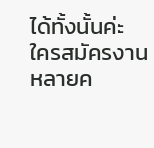ได้ทั้งนั้นค่ะ
ใครสมัครงานหลายค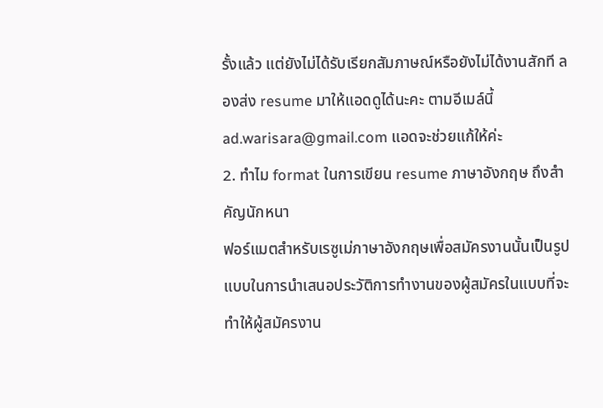รั้งแล้ว แต่ยังไม่ได้รับเรียกสัมภาษณ์หรือยังไม่ได้งานสักที ลองส่ง resume มาให้แอดดูได้นะคะ ตามอีเมล์นี้ ad.warisara@gmail.com แอดจะช่วยแก้ให้ค่ะ
2. ทำไม format ในการเขียน resume ภาษาอังกฤษ ถึงสำคัญนักหนา
ฟอร์แมตสำหรับเรซูเม่ภาษาอังกฤษเพื่อสมัครงานนั้นเป็นรูปแบบในการนำเสนอประวัติการทำงานของผู้สมัครในแบบที่จะทำให้ผู้สมัครงาน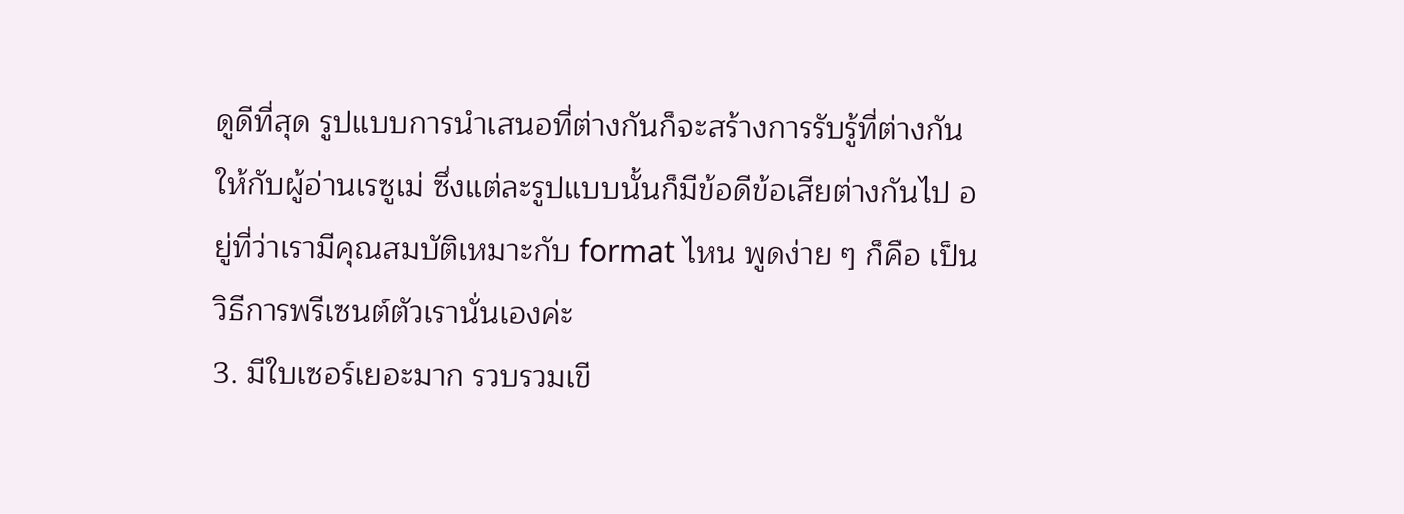ดูดีที่สุด รูปแบบการนำเสนอที่ต่างกันก็จะสร้างการรับรู้ที่ต่างกันให้กับผู้อ่านเรซูเม่ ซึ่งแต่ละรูปแบบนั้นก็มีข้อดีข้อเสียต่างกันไป อยู่ที่ว่าเรามีคุณสมบัติเหมาะกับ format ไหน พูดง่าย ๆ ก็คือ เป็นวิธีการพรีเซนต์ตัวเรานั่นเองค่ะ
3. มีใบเซอร์เยอะมาก รวบรวมเขี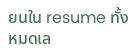ยนใน resume ทั้งหมดเล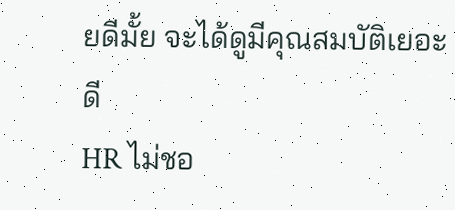ยดีมั้ย จะได้ดูมีคุณสมบัติเยอะดี
HR ไม่ชอ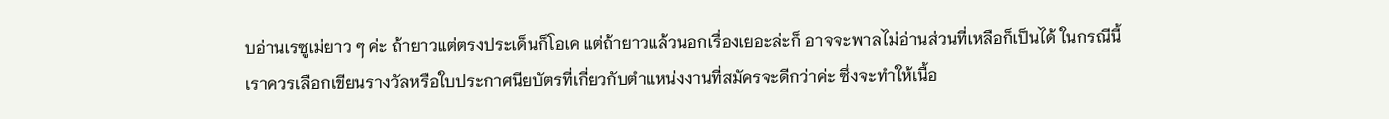บอ่านเรซูเม่ยาว ๆ ค่ะ ถ้ายาวแต่ตรงประเด็นก็โอเค แต่ถ้ายาวแล้วนอกเรื่องเยอะล่ะก็ อาจจะพาลไม่อ่านส่วนที่เหลือก็เป็นได้ ในกรณีนี้ เราควรเลือกเขียนรางวัลหรือใบประกาศนียบัตรที่เกี่ยวกับตำแหน่งงานที่สมัครจะดีกว่าค่ะ ซึ่งจะทำให้เนื้อ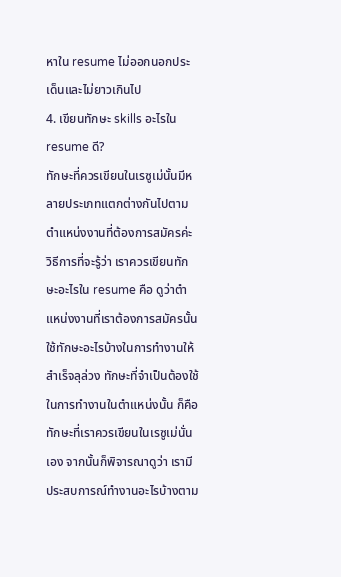หาใน resume ไม่ออกนอกประเด็นและไม่ยาวเกินไป
4. เขียนทักษะ skills อะไรใน resume ดี?
ทักษะที่ควรเขียนในเรซูเม่นั้นมีหลายประเภทแตกต่างกันไปตามตำแหน่งงานที่ต้องการสมัครค่ะ วิธีการที่จะรู้ว่า เราควรเขียนทักษะอะไรใน resume คือ ดูว่าตำแหน่งงานที่เราต้องการสมัครนั้น ใช้ทักษะอะไรบ้างในการทำงานให้สำเร็จลุล่วง ทักษะที่จำเป็นต้องใช้ในการทำงานในตำแหน่งนั้น ก็คือทักษะที่เราควรเขียนในเรซูเม่นั่นเอง จากนั้นก็พิจารณาดูว่า เรามีประสบการณ์ทำงานอะไรบ้างตาม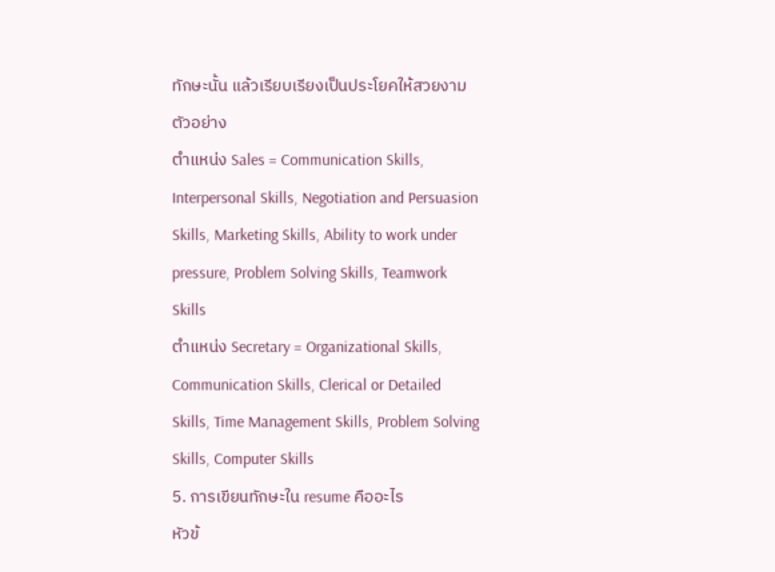ทักษะนั้น แล้วเรียบเรียงเป็นประโยคให้สวยงาม
ตัวอย่าง
ตำแหน่ง Sales = Communication Skills, Interpersonal Skills, Negotiation and Persuasion Skills, Marketing Skills, Ability to work under pressure, Problem Solving Skills, Teamwork Skills
ตำแหน่ง Secretary = Organizational Skills, Communication Skills, Clerical or Detailed Skills, Time Management Skills, Problem Solving Skills, Computer Skills
5. การเขียนทักษะใน resume คืออะไร
หัวข้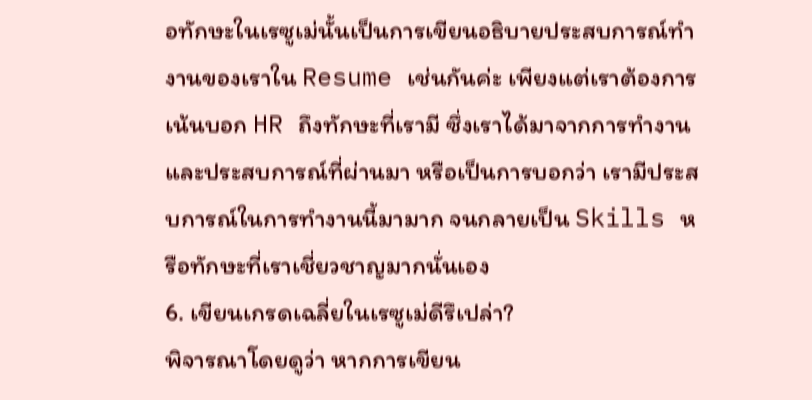อทักษะในเรซูเม่นั้นเป็นการเขียนอธิบายประสบการณ์ทำงานของเราใน Resume เช่นกันค่ะ เพียงแต่เราต้องการเน้นบอก HR ถึงทักษะที่เรามี ซึ่งเราได้มาจากการทำงานและประสบการณ์ที่ผ่านมา หรือเป็นการบอกว่า เรามีประสบการณ์ในการทำงานนี้มามาก จนกลายเป็น Skills หรือทักษะที่เราเชี่ยวชาญมากนั่นเอง
6. เขียนเกรดเฉลี่ยในเรซูเม่ดีรึเปล่า?
พิจารณาโดยดูว่า หากการเขียน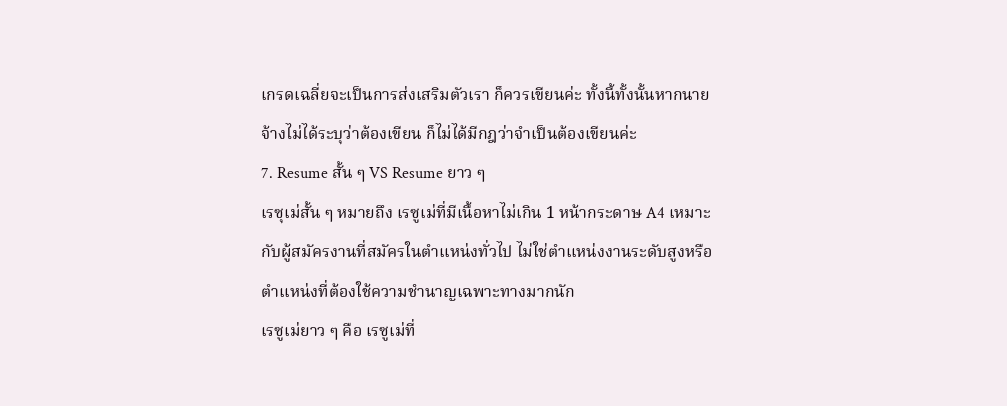เกรดเฉลี่ยจะเป็นการส่งเสริมตัวเรา ก็ควรเขียนค่ะ ทั้งนี้ทั้งนั้นหากนายจ้างไม่ได้ระบุว่าต้องเขียน ก็ไม่ได้มีกฎว่าจำเป็นต้องเขียนค่ะ
7. Resume สั้น ๆ VS Resume ยาว ๆ
เรซุเม่สั้น ๆ หมายถึง เรซูเม่ที่มีเนื้อหาไม่เกิน 1 หน้ากระดาษ A4 เหมาะกับผู้สมัครงานที่สมัครในตำแหน่งทั่วไป ไม่ใช่ตำแหน่งงานระดับสูงหรือตำแหน่งที่ต้องใช้ความชำนาญเฉพาะทางมากนัก
เรซูเม่ยาว ๆ คือ เรซูเม่ที่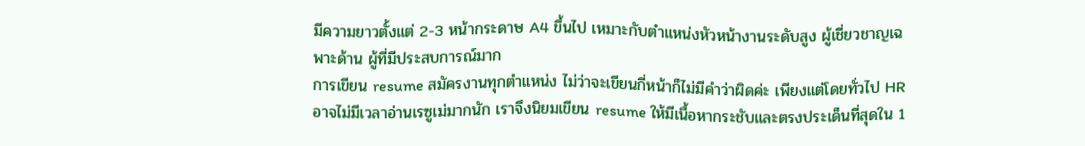มีความยาวตั้งแต่ 2-3 หน้ากระดาษ A4 ขึ้นไป เหมาะกับตำแหน่งหัวหน้างานระดับสูง ผู้เชี่ยวชาญเฉพาะด้าน ผู้ที่มีประสบการณ์มาก
การเขียน resume สมัครงานทุกตำแหน่ง ไม่ว่าจะเขียนกี่หน้าก็ไม่มีคำว่าผิดค่ะ เพียงแต่โดยทั่วไป HR อาจไม่มีเวลาอ่านเรซูเม่มากนัก เราจึงนิยมเขียน resume ให้มีเนื้อหากระชับและตรงประเด็นที่สุดใน 1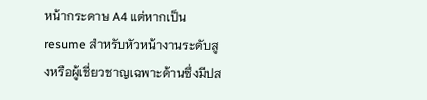หน้ากระดาษ A4 แต่หากเป็น resume สำหรับหัวหน้างานระดับสูงหรือผู้เชี่ยวชาญเฉพาะด้านซึ่งมีปส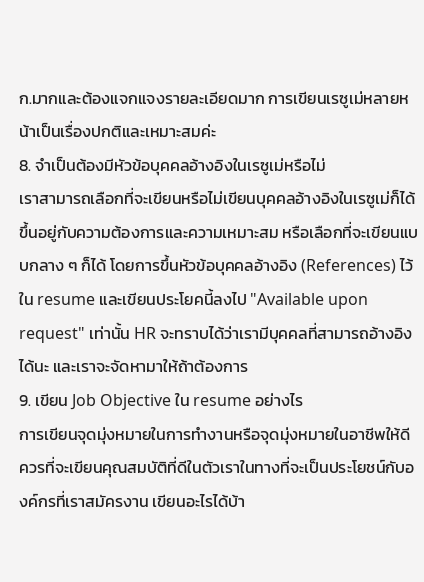ก.มากและต้องแจกแจงรายละเอียดมาก การเขียนเรซูเม่หลายหน้าเป็นเรื่องปกติและเหมาะสมค่ะ
8. จำเป็นต้องมีหัวข้อบุคคลอ้างอิงในเรซูเม่หรือไม่
เราสามารถเลือกที่จะเขียนหรือไม่เขียนบุคคลอ้างอิงในเรซูเม่ก็ได้ ขึ้นอยู่กับความต้องการและความเหมาะสม หรือเลือกที่จะเขียนแบบกลาง ๆ ก็ได้ โดยการขึ้นหัวข้อบุคคลอ้างอิง (References) ไว้ใน resume และเขียนประโยคนี้ลงไป "Available upon request" เท่านั้น HR จะทราบได้ว่าเรามีบุคคลที่สามารถอ้างอิงได้นะ และเราจะจัดหามาให้ถ้าต้องการ
9. เขียน Job Objective ใน resume อย่างไร
การเขียนจุดมุ่งหมายในการทำงานหรือจุดมุ่งหมายในอาชีพให้ดี ควรที่จะเขียนคุณสมบัติที่ดีในตัวเราในทางที่จะเป็นประโยชน์กับองค์กรที่เราสมัครงาน เขียนอะไรได้บ้า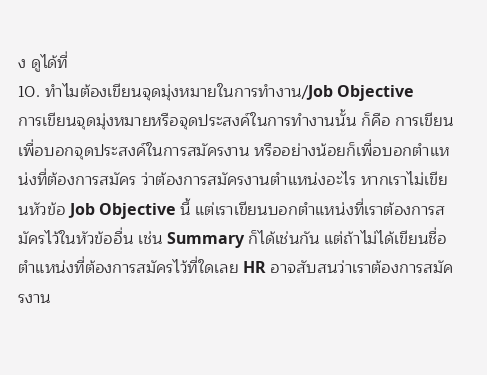ง ดูได้ที่
10. ทำไมต้องเขียนจุดมุ่งหมายในการทำงาน/Job Objective
การเขียนจุดมุ่งหมายหรือจุดประสงค์ในการทำงานนั้น ก็คือ การเขียนเพื่อบอกจุดประสงค์ในการสมัครงาน หรืออย่างน้อยก็เพื่อบอกตำแหน่งที่ต้องการสมัคร ว่าต้องการสมัครงานตำแหน่งอะไร หากเราไม่เขียนหัวข้อ Job Objective นี้ แต่เราเขียนบอกตำแหน่งที่เราต้องการสมัครไว้ในหัวข้ออื่น เช่น Summary ก็ได้เช่นกัน แต่ถ้าไม่ได้เขียนชื่อตำแหน่งที่ต้องการสมัครไว้ที่ใดเลย HR อาจสับสนว่าเราต้องการสมัครงาน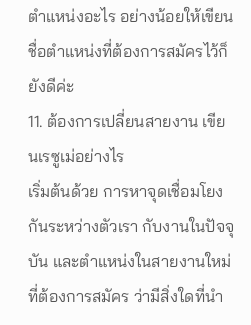ตำแหน่งอะไร อย่างน้อยให้เขียนชื่อตำแหน่งที่ต้องการสมัครไว้ก็ยังดีค่ะ
11. ต้องการเปลี่ยนสายงาน เขียนเรซูเม่อย่างไร
เริ่มต้นด้วย การหาจุดเชื่อมโยงกันระหว่างตัวเรา กับงานในปัจจุบัน และตำแหน่งในสายงานใหม่ที่ต้องการสมัคร ว่ามีสิ่งใดที่นำ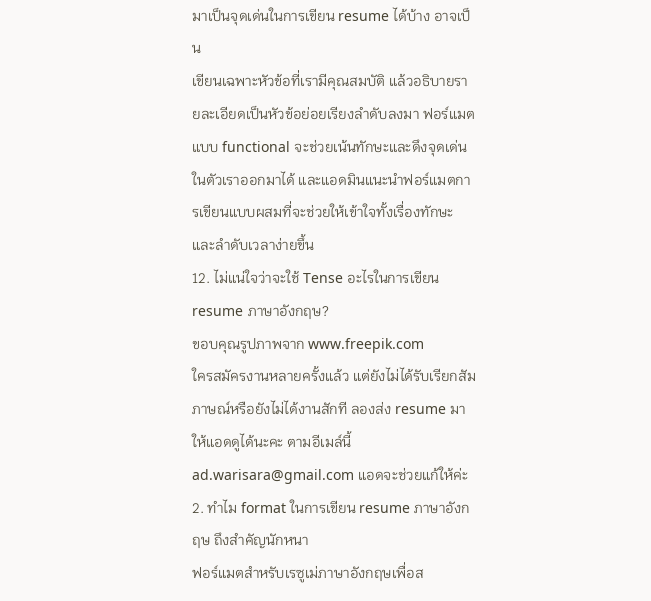มาเป็นจุดเด่นในการเขียน resume ได้บ้าง อาจเป็น
เขียนเฉพาะหัวข้อที่เรามีคุณสมบัติ แล้วอธิบายรายละเอียดเป็นหัวข้อย่อยเรียงลำดับลงมา ฟอร์แมตแบบ functional จะช่วยเน้นทักษะและดึงจุดเด่นในตัวเราออกมาได้ และแอดมินแนะนำฟอร์แมตการเขียนแบบผสมที่จะช่วยให้เข้าใจทั้งเรื่องทักษะและลำดับเวลาง่ายขึ้น
12. ไม่แน่ใจว่าจะใช้ Tense อะไรในการเขียน resume ภาษาอังกฤษ?
ขอบคุณรูปภาพจาก www.freepik.com
ใครสมัครงานหลายครั้งแล้ว แต่ยังไม่ได้รับเรียกสัมภาษณ์หรือยังไม่ได้งานสักที ลองส่ง resume มาให้แอดดูได้นะคะ ตามอีเมล์นี้ ad.warisara@gmail.com แอดจะช่วยแก้ให้ค่ะ
2. ทำไม format ในการเขียน resume ภาษาอังกฤษ ถึงสำคัญนักหนา
ฟอร์แมตสำหรับเรซูเม่ภาษาอังกฤษเพื่อส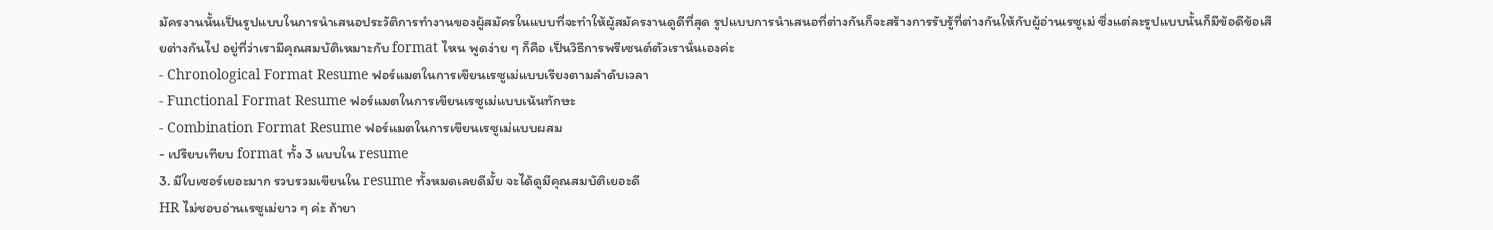มัครงานนั้นเป็นรูปแบบในการนำเสนอประวัติการทำงานของผู้สมัครในแบบที่จะทำให้ผู้สมัครงานดูดีที่สุด รูปแบบการนำเสนอที่ต่างกันก็จะสร้างการรับรู้ที่ต่างกันให้กับผู้อ่านเรซูเม่ ซึ่งแต่ละรูปแบบนั้นก็มีข้อดีข้อเสียต่างกันไป อยู่ที่ว่าเรามีคุณสมบัติเหมาะกับ format ไหน พูดง่าย ๆ ก็คือ เป็นวิธีการพรีเซนต์ตัวเรานั่นเองค่ะ
- Chronological Format Resume ฟอร์แมตในการเขียนเรซูเม่แบบเรียงตามลำดับเวลา
- Functional Format Resume ฟอร์แมตในการเขียนเรซูเม่แบบเน้นทักษะ
- Combination Format Resume ฟอร์แมตในการเขียนเรซูเม่แบบผสม
- เปรียบเทียบ format ทั้ง 3 แบบใน resume
3. มีใบเซอร์เยอะมาก รวบรวมเขียนใน resume ทั้งหมดเลยดีมั้ย จะได้ดูมีคุณสมบัติเยอะดี
HR ไม่ชอบอ่านเรซูเม่ยาว ๆ ค่ะ ถ้ายา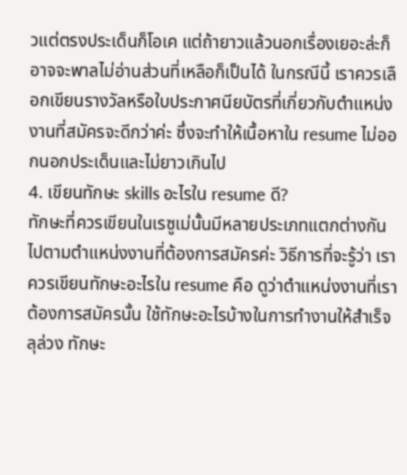วแต่ตรงประเด็นก็โอเค แต่ถ้ายาวแล้วนอกเรื่องเยอะล่ะก็ อาจจะพาลไม่อ่านส่วนที่เหลือก็เป็นได้ ในกรณีนี้ เราควรเลือกเขียนรางวัลหรือใบประกาศนียบัตรที่เกี่ยวกับตำแหน่งงานที่สมัครจะดีกว่าค่ะ ซึ่งจะทำให้เนื้อหาใน resume ไม่ออกนอกประเด็นและไม่ยาวเกินไป
4. เขียนทักษะ skills อะไรใน resume ดี?
ทักษะที่ควรเขียนในเรซูเม่นั้นมีหลายประเภทแตกต่างกันไปตามตำแหน่งงานที่ต้องการสมัครค่ะ วิธีการที่จะรู้ว่า เราควรเขียนทักษะอะไรใน resume คือ ดูว่าตำแหน่งงานที่เราต้องการสมัครนั้น ใช้ทักษะอะไรบ้างในการทำงานให้สำเร็จลุล่วง ทักษะ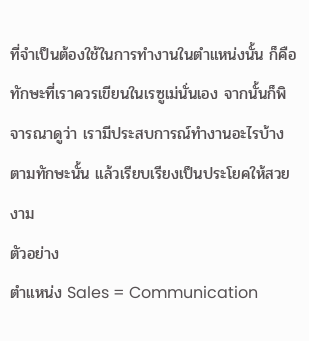ที่จำเป็นต้องใช้ในการทำงานในตำแหน่งนั้น ก็คือทักษะที่เราควรเขียนในเรซูเม่นั่นเอง จากนั้นก็พิจารณาดูว่า เรามีประสบการณ์ทำงานอะไรบ้างตามทักษะนั้น แล้วเรียบเรียงเป็นประโยคให้สวยงาม
ตัวอย่าง
ตำแหน่ง Sales = Communication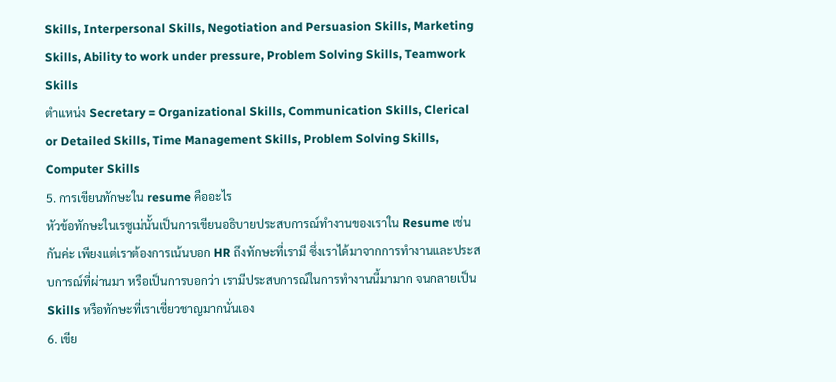Skills, Interpersonal Skills, Negotiation and Persuasion Skills, Marketing Skills, Ability to work under pressure, Problem Solving Skills, Teamwork Skills
ตำแหน่ง Secretary = Organizational Skills, Communication Skills, Clerical or Detailed Skills, Time Management Skills, Problem Solving Skills, Computer Skills
5. การเขียนทักษะใน resume คืออะไร
หัวข้อทักษะในเรซูเม่นั้นเป็นการเขียนอธิบายประสบการณ์ทำงานของเราใน Resume เช่นกันค่ะ เพียงแต่เราต้องการเน้นบอก HR ถึงทักษะที่เรามี ซึ่งเราได้มาจากการทำงานและประสบการณ์ที่ผ่านมา หรือเป็นการบอกว่า เรามีประสบการณ์ในการทำงานนี้มามาก จนกลายเป็น Skills หรือทักษะที่เราเชี่ยวชาญมากนั่นเอง
6. เขีย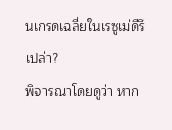นเกรดเฉลี่ยในเรซูเม่ดีรึเปล่า?
พิจารณาโดยดูว่า หาก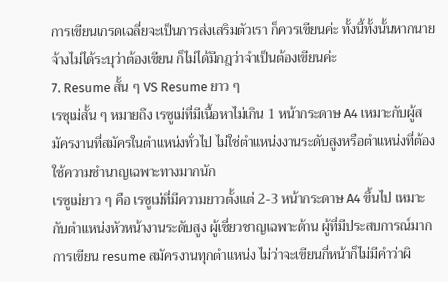การเขียนเกรดเฉลี่ยจะเป็นการส่งเสริมตัวเรา ก็ควรเขียนค่ะ ทั้งนี้ทั้งนั้นหากนายจ้างไม่ได้ระบุว่าต้องเขียน ก็ไม่ได้มีกฎว่าจำเป็นต้องเขียนค่ะ
7. Resume สั้น ๆ VS Resume ยาว ๆ
เรซุเม่สั้น ๆ หมายถึง เรซูเม่ที่มีเนื้อหาไม่เกิน 1 หน้ากระดาษ A4 เหมาะกับผู้สมัครงานที่สมัครในตำแหน่งทั่วไป ไม่ใช่ตำแหน่งงานระดับสูงหรือตำแหน่งที่ต้องใช้ความชำนาญเฉพาะทางมากนัก
เรซูเม่ยาว ๆ คือ เรซูเม่ที่มีความยาวตั้งแต่ 2-3 หน้ากระดาษ A4 ขึ้นไป เหมาะกับตำแหน่งหัวหน้างานระดับสูง ผู้เชี่ยวชาญเฉพาะด้าน ผู้ที่มีประสบการณ์มาก
การเขียน resume สมัครงานทุกตำแหน่ง ไม่ว่าจะเขียนกี่หน้าก็ไม่มีคำว่าผิ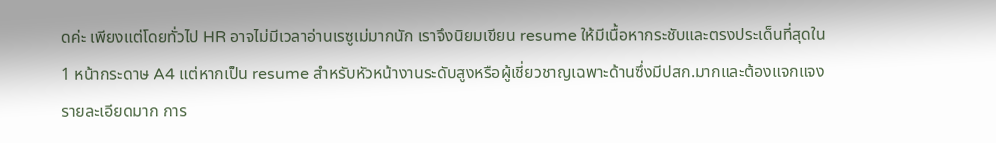ดค่ะ เพียงแต่โดยทั่วไป HR อาจไม่มีเวลาอ่านเรซูเม่มากนัก เราจึงนิยมเขียน resume ให้มีเนื้อหากระชับและตรงประเด็นที่สุดใน 1 หน้ากระดาษ A4 แต่หากเป็น resume สำหรับหัวหน้างานระดับสูงหรือผู้เชี่ยวชาญเฉพาะด้านซึ่งมีปสก.มากและต้องแจกแจงรายละเอียดมาก การ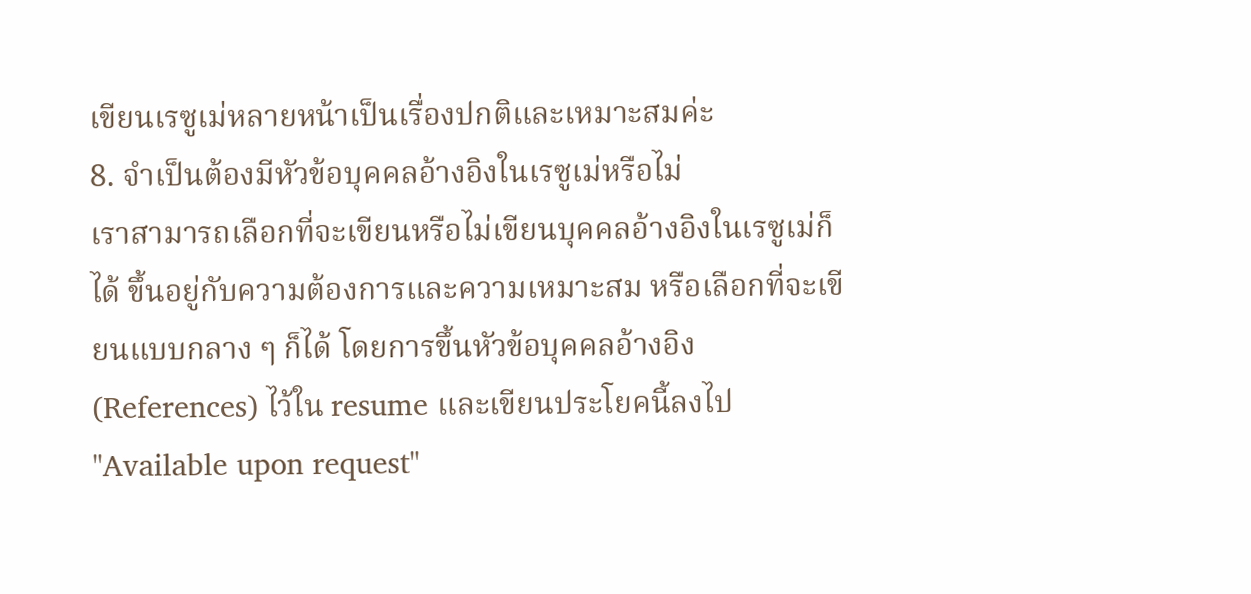เขียนเรซูเม่หลายหน้าเป็นเรื่องปกติและเหมาะสมค่ะ
8. จำเป็นต้องมีหัวข้อบุคคลอ้างอิงในเรซูเม่หรือไม่
เราสามารถเลือกที่จะเขียนหรือไม่เขียนบุคคลอ้างอิงในเรซูเม่ก็ได้ ขึ้นอยู่กับความต้องการและความเหมาะสม หรือเลือกที่จะเขียนแบบกลาง ๆ ก็ได้ โดยการขึ้นหัวข้อบุคคลอ้างอิง (References) ไว้ใน resume และเขียนประโยคนี้ลงไป "Available upon request"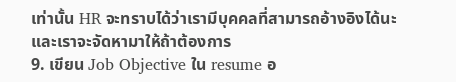เท่านั้น HR จะทราบได้ว่าเรามีบุคคลที่สามารถอ้างอิงได้นะ และเราจะจัดหามาให้ถ้าต้องการ
9. เขียน Job Objective ใน resume อ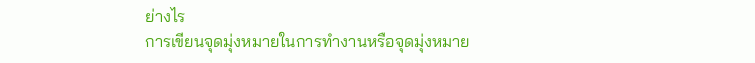ย่างไร
การเขียนจุดมุ่งหมายในการทำงานหรือจุดมุ่งหมาย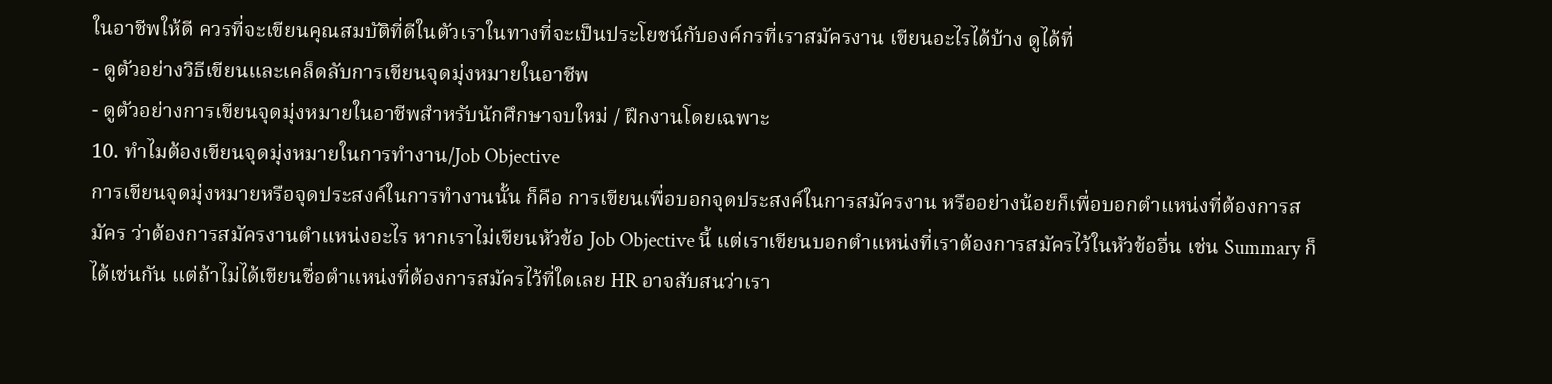ในอาชีพให้ดี ควรที่จะเขียนคุณสมบัติที่ดีในตัวเราในทางที่จะเป็นประโยชน์กับองค์กรที่เราสมัครงาน เขียนอะไรได้บ้าง ดูได้ที่
- ดูตัวอย่างวิธีเขียนและเคล็ดลับการเขียนจุดมุ่งหมายในอาชีพ
- ดูตัวอย่างการเขียนจุดมุ่งหมายในอาชีพสำหรับนักศึกษาจบใหม่ / ฝึกงานโดยเฉพาะ
10. ทำไมต้องเขียนจุดมุ่งหมายในการทำงาน/Job Objective
การเขียนจุดมุ่งหมายหรือจุดประสงค์ในการทำงานนั้น ก็คือ การเขียนเพื่อบอกจุดประสงค์ในการสมัครงาน หรืออย่างน้อยก็เพื่อบอกตำแหน่งที่ต้องการสมัคร ว่าต้องการสมัครงานตำแหน่งอะไร หากเราไม่เขียนหัวข้อ Job Objective นี้ แต่เราเขียนบอกตำแหน่งที่เราต้องการสมัครไว้ในหัวข้ออื่น เช่น Summary ก็ได้เช่นกัน แต่ถ้าไม่ได้เขียนชื่อตำแหน่งที่ต้องการสมัครไว้ที่ใดเลย HR อาจสับสนว่าเรา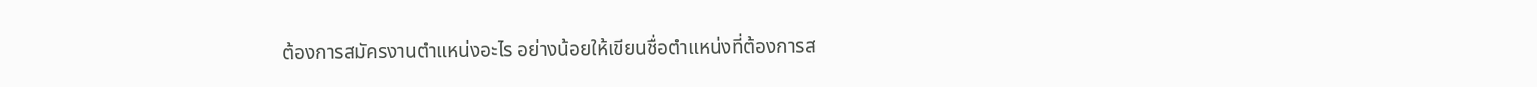ต้องการสมัครงานตำแหน่งอะไร อย่างน้อยให้เขียนชื่อตำแหน่งที่ต้องการส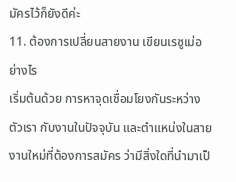มัครไว้ก็ยังดีค่ะ
11. ต้องการเปลี่ยนสายงาน เขียนเรซูเม่อย่างไร
เริ่มต้นด้วย การหาจุดเชื่อมโยงกันระหว่างตัวเรา กับงานในปัจจุบัน และตำแหน่งในสายงานใหม่ที่ต้องการสมัคร ว่ามีสิ่งใดที่นำมาเป็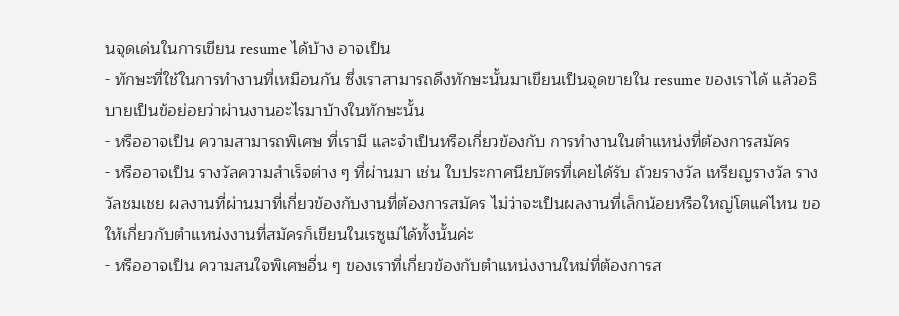นจุดเด่นในการเขียน resume ได้บ้าง อาจเป็น
- ทักษะที่ใช้ในการทำงานที่เหมือนกัน ซึ่งเราสามารถดึงทักษะนั้นมาเขียนเป็นจุดขายใน resume ของเราได้ แล้วอธิบายเป็นข้อย่อยว่าผ่านงานอะไรมาบ้างในทักษะนั้น
- หรืออาจเป็น ความสามารถพิเศษ ที่เรามี และจำเป็นหรือเกี่ยวข้องกับ การทำงานในตำแหน่งที่ต้องการสมัคร
- หรืออาจเป็น รางวัลความสำเร็จต่าง ๆ ที่ผ่านมา เช่น ใบประกาศนียบัตรที่เคยได้รับ ถ้วยรางวัล เหรียญรางวัล รางวัลชมเชย ผลงานที่ผ่านมาที่เกี่ยวข้องกับงานที่ต้องการสมัคร ไม่ว่าจะเป็นผลงานที่เล็กน้อยหรือใหญ่โตแค่ไหน ขอให้เกี่ยวกับตำแหน่งงานที่สมัครก็เขียนในเรซูเม่ได้ทั้งนั้นค่ะ
- หรืออาจเป็น ความสนใจพิเศษอื่น ๆ ของเราที่เกี่ยวข้องกับตำแหน่งงานใหม่ที่ต้องการส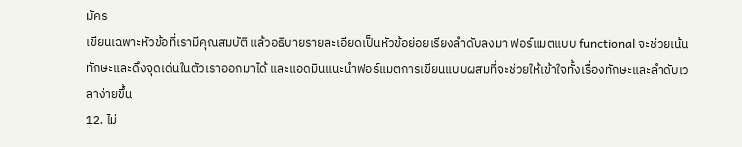มัคร
เขียนเฉพาะหัวข้อที่เรามีคุณสมบัติ แล้วอธิบายรายละเอียดเป็นหัวข้อย่อยเรียงลำดับลงมา ฟอร์แมตแบบ functional จะช่วยเน้นทักษะและดึงจุดเด่นในตัวเราออกมาได้ และแอดมินแนะนำฟอร์แมตการเขียนแบบผสมที่จะช่วยให้เข้าใจทั้งเรื่องทักษะและลำดับเวลาง่ายขึ้น
12. ไม่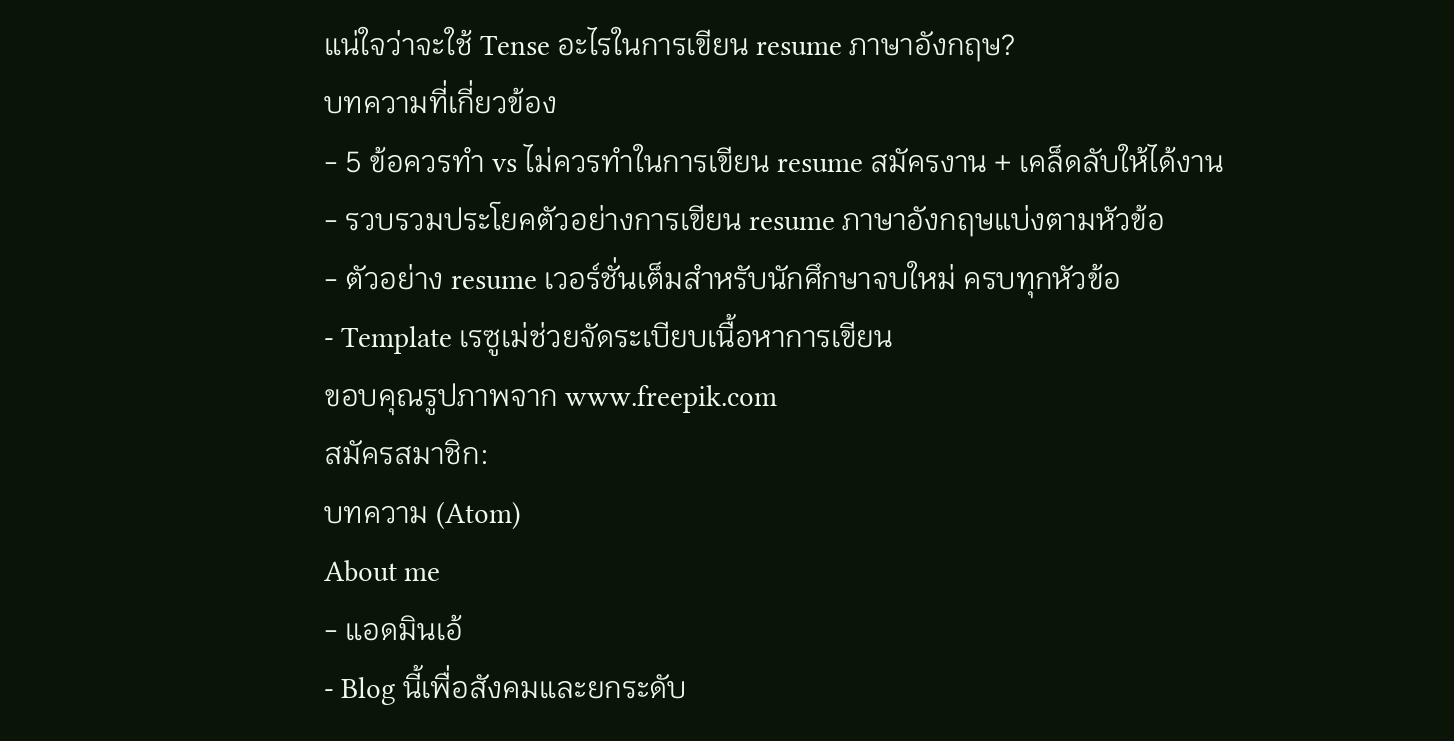แน่ใจว่าจะใช้ Tense อะไรในการเขียน resume ภาษาอังกฤษ?
บทความที่เกี่ยวข้อง
- 5 ข้อควรทำ vs ไม่ควรทำในการเขียน resume สมัครงาน + เคล็ดลับให้ได้งาน
- รวบรวมประโยคตัวอย่างการเขียน resume ภาษาอังกฤษแบ่งตามหัวข้อ
- ตัวอย่าง resume เวอร์ชั่นเต็มสำหรับนักศึกษาจบใหม่ ครบทุกหัวข้อ
- Template เรซูเม่ช่วยจัดระเบียบเนื้อหาการเขียน
ขอบคุณรูปภาพจาก www.freepik.com
สมัครสมาชิก:
บทความ (Atom)
About me
- แอดมินเอ้
- Blog นี้เพื่อสังคมและยกระดับ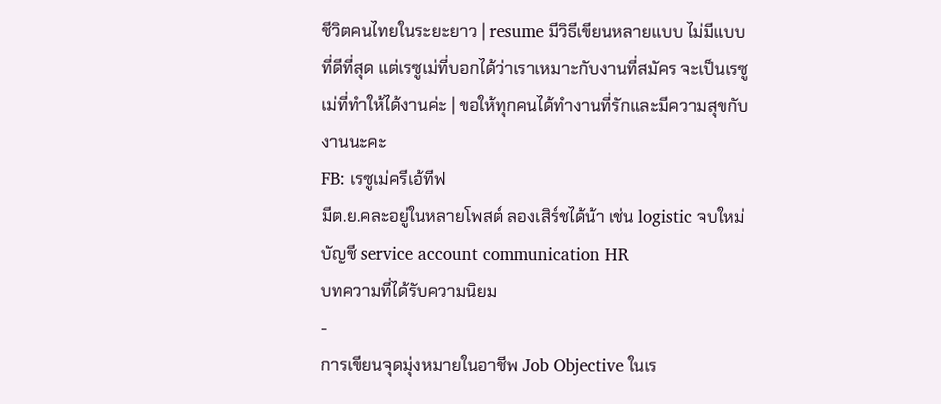ชีวิตคนไทยในระยะยาว | resume มีวิธีเขียนหลายแบบ ไม่มีแบบที่ดีที่สุด แต่เรซูเม่ที่บอกได้ว่าเราเหมาะกับงานที่สมัคร จะเป็นเรซูเม่ที่ทำให้ได้งานค่ะ | ขอให้ทุกคนได้ทำงานที่รักและมีความสุขกับงานนะคะ
FB: เรซูเม่ครีเอ้ทีฟ
มีต.ย.คละอยู่ในหลายโพสต์ ลองเสิร์ชได้น้า เช่น logistic จบใหม่ บัญชี service account communication HR
บทความที่ได้รับความนิยม
-
การเขียนจุดมุ่งหมายในอาชีพ Job Objective ในเร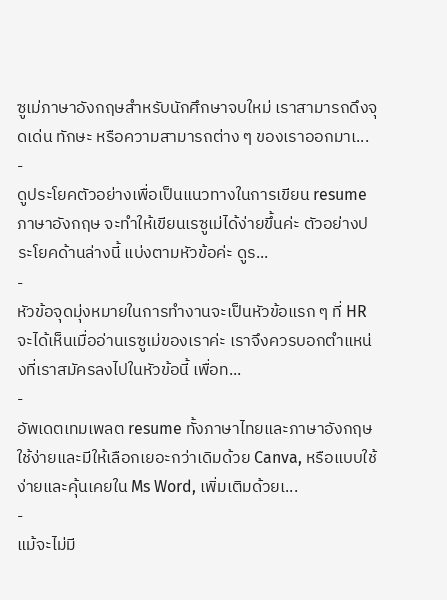ซูเม่ภาษาอังกฤษสำหรับนักศึกษาจบใหม่ เราสามารถดึงจุดเด่น ทักษะ หรือความสามารถต่าง ๆ ของเราออกมาเ...
-
ดูประโยคตัวอย่างเพื่อเป็นแนวทางในการเขียน resume ภาษาอังกฤษ จะทำให้เขียนเรซูเม่ได้ง่ายขึ้นค่ะ ตัวอย่างประโยคด้านล่างนี้ แบ่งตามหัวข้อค่ะ ดูร...
-
หัวข้อจุดมุ่งหมายในการทำงานจะเป็นหัวข้อแรก ๆ ที่ HR จะได้เห็นเมื่ออ่านเรซูเม่ของเราค่ะ เราจึงควรบอกตำแหน่งที่เราสมัครลงไปในหัวข้อนี้ เพื่อท...
-
อัพเดตเทมเพลต resume ทั้งภาษาไทยและภาษาอังกฤษ ใช้ง่ายและมีให้เลือกเยอะกว่าเดิมด้วย Canva, หรือแบบใช้ง่ายและคุ้นเคยใน Ms Word, เพิ่มเติมด้วยเ...
-
แม้จะไม่มี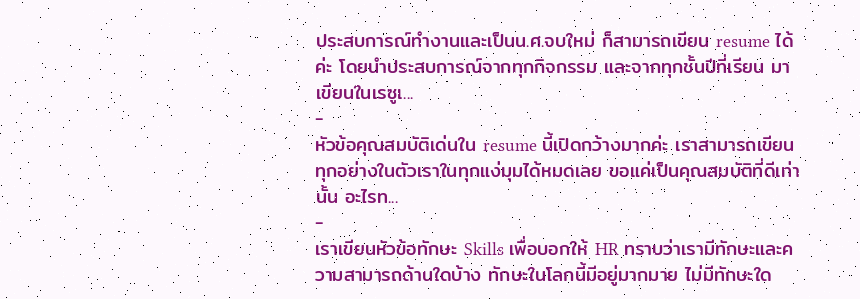ประสบการณ์ทำงานและเป็นน.ศ.จบใหม่ ก็สามารถเขียน resume ได้ค่ะ โดยนำประสบการณ์จากทุกกิจกรรม และจากทุกชั้นปีที่เรียน มาเขียนในเรซูเ...
-
หัวข้อคุณสมบัติเด่นใน resume นี้เปิดกว้างมากค่ะ เราสามารถเขียนทุกอย่างในตัวเราในทุกแง่มุมได้หมดเลย ขอแค่เป็นคุณสมบัติที่ดีเท่านั้น อะไรท...
-
เราเขียนหัวข้อทักษะ Skills เพื่อบอกให้ HR ทราบว่าเรามีทักษะและความสามารถด้านใดบ้าง ทักษะในโลกนี้มีอยู่มากมาย ไม่มีทักษะใด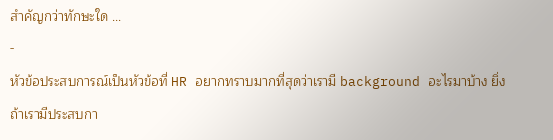สำคัญกว่าทักษะใด ...
-
หัวข้อประสบการณ์เป็นหัวข้อที่ HR อยากทราบมากที่สุดว่าเรามี background อะไรมาบ้าง ยิ่งถ้าเรามีประสบกา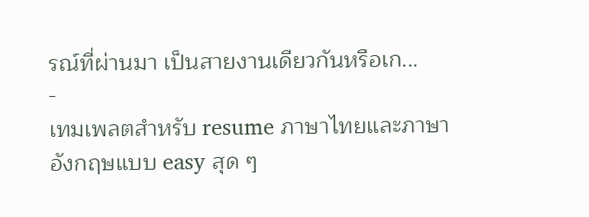รณ์ที่ผ่านมา เป็นสายงานเดียวกันหรือเก...
-
เทมเพลตสำหรับ resume ภาษาไทยและภาษาอังกฤษแบบ easy สุด ๆ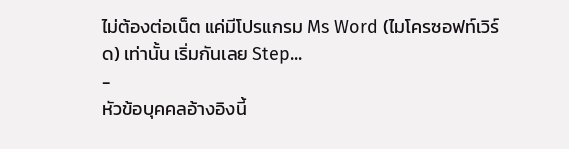ไม่ต้องต่อเน็ต แค่มีโปรแกรม Ms Word (ไมโครซอฟท์เวิร์ด) เท่านั้น เริ่มกันเลย Step...
-
หัวข้อบุคคลอ้างอิงนี้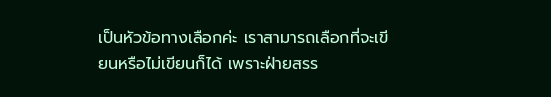เป็นหัวข้อทางเลือกค่ะ เราสามารถเลือกที่จะเขียนหรือไม่เขียนก็ได้ เพราะฝ่ายสรร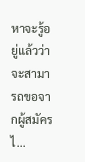หาจะรู้อยู่แล้วว่า จะสามารถขอจากผู้สมัครไ...